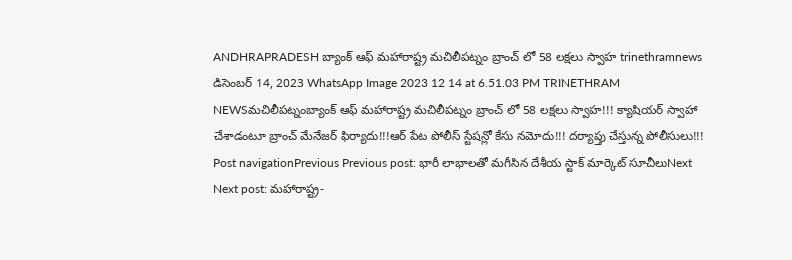ANDHRAPRADESH బ్యాంక్ ఆఫ్ మహారాష్ట్ర మచిలీపట్నం బ్రాంచ్ లో 58 లక్షలు స్వాహ trinethramnews డిసెంబర్ 14, 2023 WhatsApp Image 2023 12 14 at 6.51.03 PM TRINETHRAM NEWSమచిలీపట్నంబ్యాంక్ ఆఫ్ మహారాష్ట్ర మచిలీపట్నం బ్రాంచ్ లో 58 లక్షలు స్వాహ!!! క్యాషియర్ స్వాహా చేశాడంటూ బ్రాంచ్ మేనేజర్ ఫిర్యాదు!!!ఆర్ పేట పోలీస్ స్టేషన్లో కేసు నమోదు!!! దర్యాప్తు చేస్తున్న పోలీసులు!!! Post navigationPrevious Previous post: భారీ లాభాలతో మగీసిన దేశీయ స్టాక్ మార్కెట్ సూచీలుNext Next post: మహారాష్ట్ర-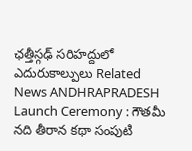ఛత్తీస్గఢ్ సరిహద్దులో ఎదురుకాల్పులు Related News ANDHRAPRADESH Launch Ceremony : గౌతమీ నది తీరాన కథా సంపుటి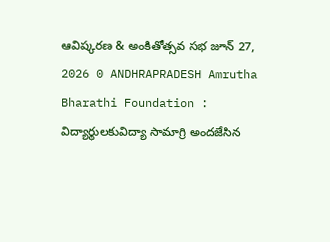ఆవిష్కరణ & అంకితోత్సవ సభ జూన్ 27, 2026 0 ANDHRAPRADESH Amrutha Bharathi Foundation : విద్యార్థులకువిద్యా సామాగ్రి అందజేసిన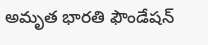అమృత భారతి ఫౌండేషన్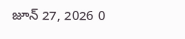జూన్ 27, 2026 0